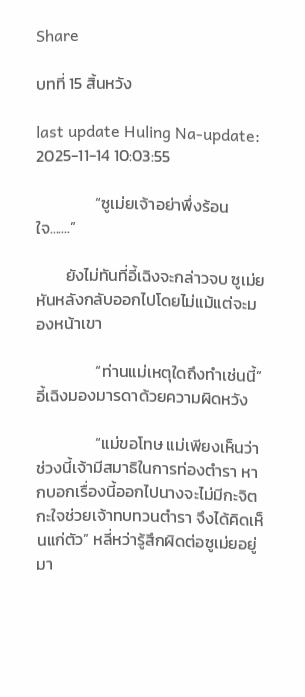Share

บทที่ 15 สิ้นหวัง

last update Huling Na-update: 2025-11-14 10:03:55

                “ซูเม่ยเจ้าอย่าพึ่งร้อนใจ.......”

        ยังไม่ทันที่อี้เฉิงจะกล่าวจบ ซูเม่ยหันหลังกลับออกไปโดยไม่แม้แต่จะมองหน้าเขา

                “ท่านแม่เหตุใดถึงทำเช่นนี้” อี้เฉิงมองมารดาด้วยความผิดหวัง

                “แม่ขอโทษ แม่เพียงเห็นว่าช่วงนี้เจ้ามีสมาธิในการท่องตำรา หากบอกเรื่องนี้ออกไปนางจะไม่มีกะจิตกะใจช่วยเจ้าทบทวนตำรา จึงได้คิดเห็นแก่ตัว” หลี่หว่ารู้สึกผิดต่อซูเม่ยอยู่มา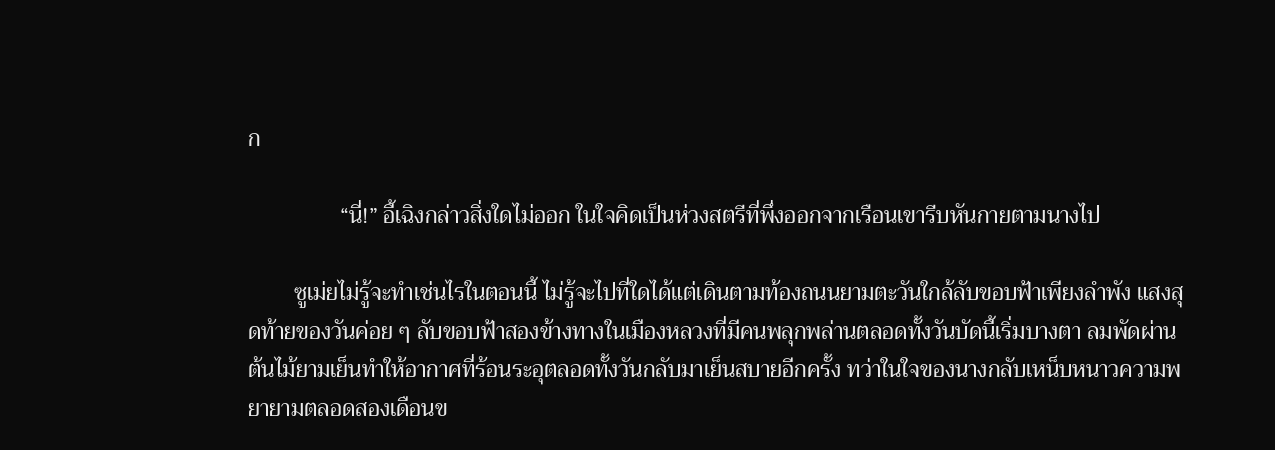ก

                “นี่!” อี้เฉิงกล่าวสิ่งใดไม่ออก ในใจคิดเป็นห่วงสตรีที่พึ่งออกจากเรือนเขารีบหันกายตามนางไป

        ซูเม่ยไม่รู้จะทำเช่นไรในตอนนี้ ไม่รู้จะไปที่ใดได้แต่เดินตามท้องถนนยามตะวันใกล้ลับขอบฟ้าเพียงลำพัง แสงสุดท้ายของวันค่อย ๆ ลับขอบฟ้าสองข้างทางในเมืองหลวงที่มีคนพลุกพล่านตลอดทั้งวันบัดนี้เริ่มบางตา ลมพัดผ่านต้นไม้ยามเย็นทำให้อากาศที่ร้อนระอุตลอดทั้งวันกลับมาเย็นสบายอีกครั้ง ทว่าในใจของนางกลับเหน็บหนาวความพยายามตลอดสองเดือนข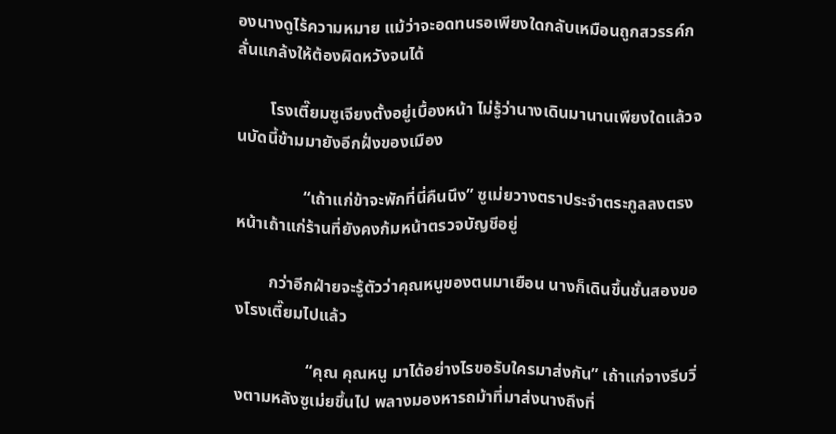องนางดูไร้ความหมาย แม้ว่าจะอดทนรอเพียงใดกลับเหมือนถูกสวรรค์กลั่นแกล้งให้ต้องผิดหวังจนได้

        โรงเตี๊ยมซูเจียงตั้งอยู่เบื้องหน้า ไม่รู้ว่านางเดินมานานเพียงใดแล้วจนบัดนี้ข้ามมายังอีกฝั่งของเมือง

                “เถ้าแก่ข้าจะพักที่นี่คืนนึง” ซูเม่ยวางตราประจำตระกูลลงตรงหน้าเถ้าแก่ร้านที่ยังคงก้มหน้าตรวจบัญชีอยู่

        กว่าอีกฝ่ายจะรู้ตัวว่าคุณหนูของตนมาเยือน นางก็เดินขึ้นชั้นสองของโรงเตี๊ยมไปแล้ว

                 “คุณ คุณหนู มาได้อย่างไรขอรับใครมาส่งกัน” เถ้าแก่จางรีบวิ่งตามหลังซูเม่ยขึ้นไป พลางมองหารถม้าที่มาส่งนางถึงที่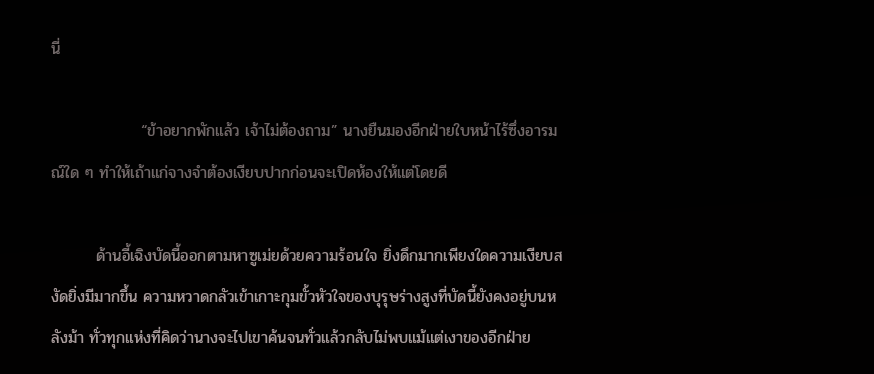นี่

                “ข้าอยากพักแล้ว เจ้าไม่ต้องถาม” นางยืนมองอีกฝ่ายใบหน้าไร้ซึ่งอารมณ์ใด ๆ ทำให้เถ้าแก่จางจำต้องเงียบปากก่อนจะเปิดห้องให้แต่โดยดี

        ด้านอี้เฉิงบัดนี้ออกตามหาซูเม่ยด้วยความร้อนใจ ยิ่งดึกมากเพียงใดความเงียบสงัดยิ่งมีมากขึ้น ความหวาดกลัวเข้าเกาะกุมขั้วหัวใจของบุรุษร่างสูงที่บัดนี้ยังคงอยู่บนหลังม้า ทั่วทุกแห่งที่คิดว่านางจะไปเขาค้นจนทั่วแล้วกลับไม่พบแม้แต่เงาของอีกฝ่าย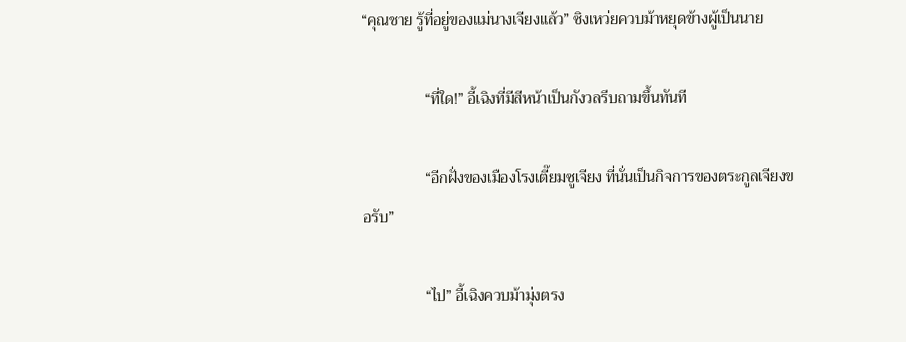“คุณชาย รู้ที่อยู่ของแม่นางเจียงแล้ว” ซิงเหว่ยควบม้าหยุดข้างผู้เป็นนาย

                “ที่ใด!” อี้เฉิงที่มีสีหน้าเป็นกังวลรีบถามขึ้นทันที

                “อีกฝั่งของเมืองโรงเตี๊ยมซูเจียง ที่นั่นเป็นกิจการของตระกูลเจียงขอรับ”

                “ไป” อี้เฉิงควบม้ามุ่งตรง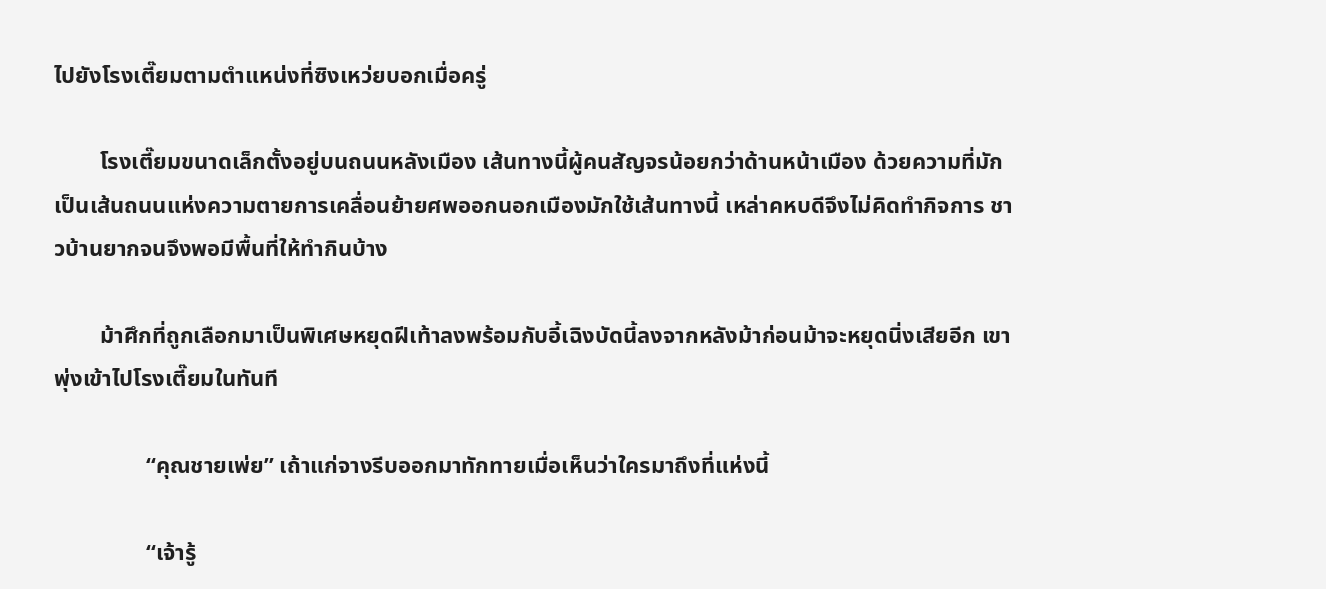ไปยังโรงเตี๊ยมตามตำแหน่งที่ซิงเหว่ยบอกเมื่อครู่

        โรงเตี๊ยมขนาดเล็กตั้งอยู่บนถนนหลังเมือง เส้นทางนี้ผู้คนสัญจรน้อยกว่าด้านหน้าเมือง ด้วยความที่มักเป็นเส้นถนนแห่งความตายการเคลื่อนย้ายศพออกนอกเมืองมักใช้เส้นทางนี้ เหล่าคหบดีจึงไม่คิดทำกิจการ ชาวบ้านยากจนจึงพอมีพื้นที่ให้ทำกินบ้าง

        ม้าศึกที่ถูกเลือกมาเป็นพิเศษหยุดฝีเท้าลงพร้อมกับอี้เฉิงบัดนี้ลงจากหลังม้าก่อนม้าจะหยุดนิ่งเสียอีก เขาพุ่งเข้าไปโรงเตี๊ยมในทันที

                “คุณชายเพ่ย” เถ้าแก่จางรีบออกมาทักทายเมื่อเห็นว่าใครมาถึงที่แห่งนี้

                “เจ้ารู้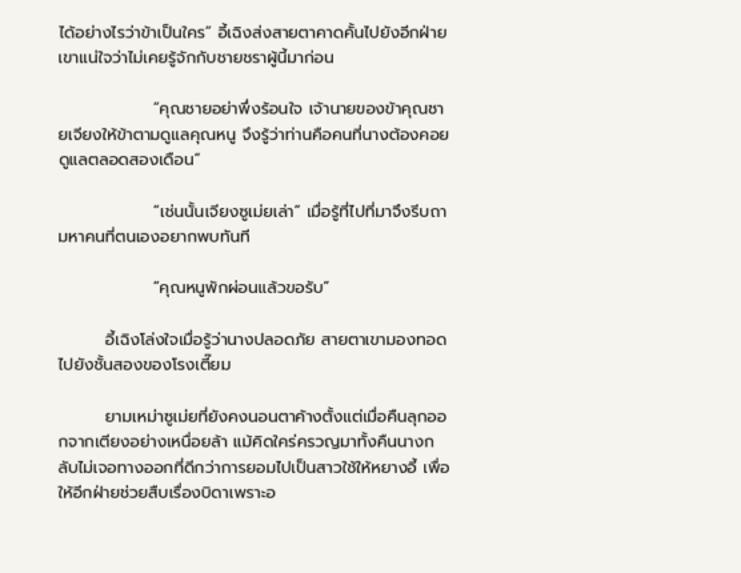ได้อย่างไรว่าข้าเป็นใคร” อี้เฉิงส่งสายตาคาดคั้นไปยังอีกฝ่าย เขาแน่ใจว่าไม่เคยรู้จักกับชายชราผู้นี้มาก่อน

                “คุณชายอย่าพึ่งร้อนใจ เจ้านายของข้าคุณชายเจียงให้ข้าตามดูแลคุณหนู จึงรู้ว่าท่านคือคนที่นางต้องคอยดูแลตลอดสองเดือน”

                “เช่นนั้นเจียงซูเม่ยเล่า” เมื่อรู้ที่ไปที่มาจึงรีบถามหาคนที่ตนเองอยากพบทันที

                “คุณหนูพักผ่อนแล้วขอรับ”

        อี้เฉิงโล่งใจเมื่อรู้ว่านางปลอดภัย สายตาเขามองทอดไปยังชั้นสองของโรงเตี๊ยม

        ยามเหม่าซูเม่ยที่ยังคงนอนตาค้างตั้งแต่เมื่อคืนลุกออกจากเตียงอย่างเหนื่อยล้า แม้คิดใคร่ครวญมาทั้งคืนนางกลับไม่เจอทางออกที่ดีกว่าการยอมไปเป็นสาวใช้ให้หยางอี้ เพื่อให้อีกฝ่ายช่วยสืบเรื่องบิดาเพราะอ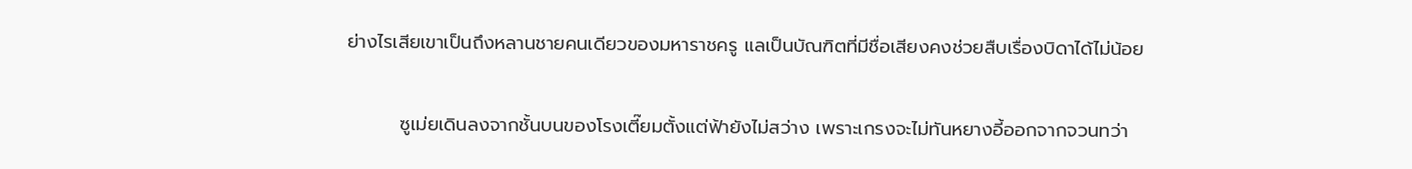ย่างไรเสียเขาเป็นถึงหลานชายคนเดียวของมหาราชครู แลเป็นบัณฑิตที่มีชื่อเสียงคงช่วยสืบเรื่องบิดาได้ไม่น้อย

        ซูเม่ยเดินลงจากชั้นบนของโรงเตี๊ยมตั้งแต่ฟ้ายังไม่สว่าง เพราะเกรงจะไม่ทันหยางอี้ออกจากจวนทว่า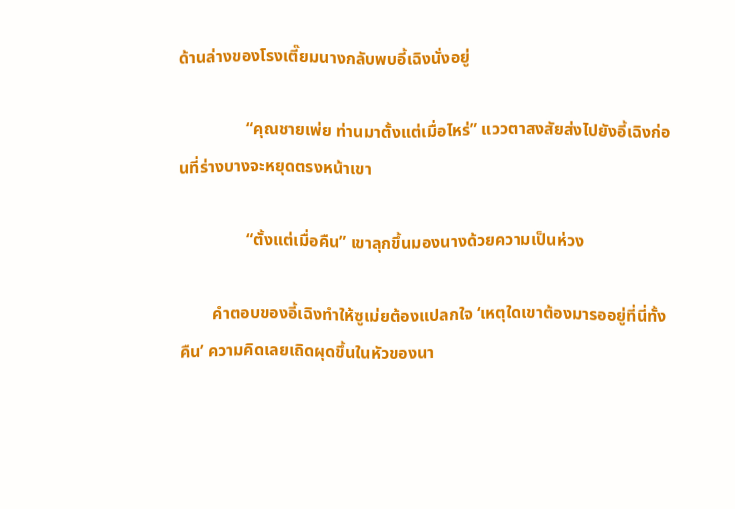ด้านล่างของโรงเตี๊ยมนางกลับพบอี้เฉิงนั่งอยู่

                “คุณชายเพ่ย ท่านมาตั้งแต่เมื่อไหร่” แววตาสงสัยส่งไปยังอี้เฉิงก่อนที่ร่างบางจะหยุดตรงหน้าเขา

                “ตั้งแต่เมื่อคืน” เขาลุกขึ้นมองนางด้วยความเป็นห่วง

        คำตอบของอี้เฉิงทำให้ซูเม่ยต้องแปลกใจ ‘เหตุใดเขาต้องมารออยู่ที่นี่ทั้งคืน’ ความคิดเลยเถิดผุดขึ้นในหัวของนา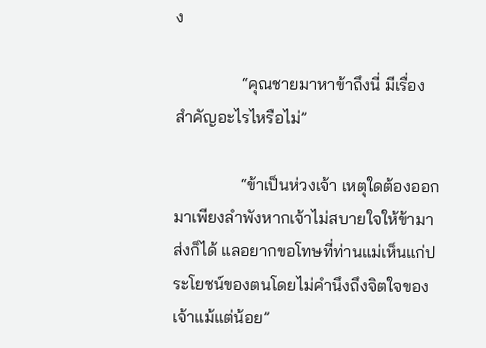ง

                “คุณชายมาหาข้าถึงนี่ มีเรื่องสำคัญอะไรไหรือไม่”

                “ข้าเป็นห่วงเจ้า เหตุใดต้องออกมาเพียงลำพังหากเจ้าไม่สบายใจให้ข้ามาส่งก็ได้ แลอยากขอโทษที่ท่านแม่เห็นแก่ประโยชน์ของตนโดยไม่คำนึงถึงจิตใจของเจ้าแม้แต่น้อย”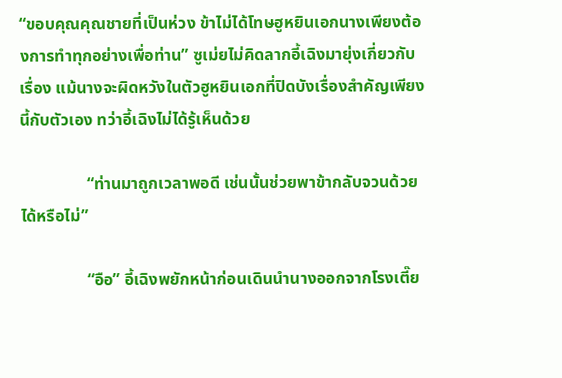“ขอบคุณคุณชายที่เป็นห่วง ข้าไม่ได้โทษฮูหยินเอกนางเพียงต้องการทำทุกอย่างเพื่อท่าน” ซูเม่ยไม่คิดลากอี้เฉิงมายุ่งเกี่ยวกับเรื่อง แม้นางจะผิดหวังในตัวฮูหยินเอกที่ปิดบังเรื่องสำคัญเพียงนี้กับตัวเอง ทว่าอี้เฉิงไม่ได้รู้เห็นด้วย

                “ท่านมาถูกเวลาพอดี เช่นนั้นช่วยพาข้ากลับจวนด้วยได้หรือไม่”

                “อือ” อี้เฉิงพยักหน้าก่อนเดินนำนางออกจากโรงเตี๊ย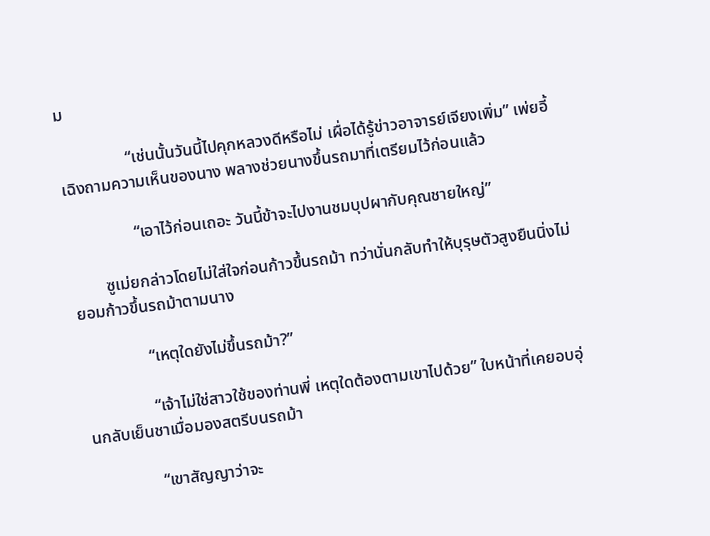ม

                “เช่นนั้นวันนี้ไปคุกหลวงดีหรือไม่ เผื่อได้รู้ข่าวอาจารย์เจียงเพิ่ม” เพ่ยอี้เฉิงถามความเห็นของนาง พลางช่วยนางขึ้นรถมาที่เตรียมไว้ก่อนแล้ว

                “เอาไว้ก่อนเถอะ วันนี้ข้าจะไปงานชมบุปผากับคุณชายใหญ่”

        ซูเม่ยกล่าวโดยไม่ใส่ใจก่อนก้าวขึ้นรถม้า ทว่านั่นกลับทำให้บุรุษตัวสูงยืนนิ่งไม่ยอมก้าวขึ้นรถม้าตามนาง

                “เหตุใดยังไม่ขึ้นรถม้า?”

                “เจ้าไม่ใช่สาวใช้ของท่านพี่ เหตุใดต้องตามเขาไปด้วย” ใบหน้าที่เคยอบอุ่นกลับเย็นชาเมื่อมองสตรีบนรถม้า

                “เขาสัญญาว่าจะ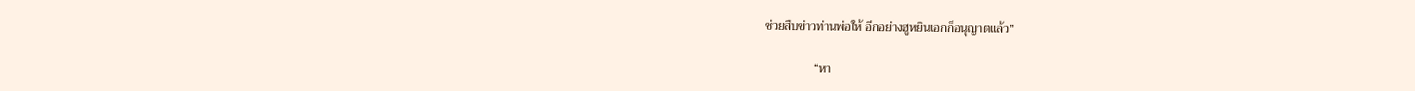ช่วยสืบข่าวท่านพ่อให้ อีกอย่างฮูหยินเอกก็อนุญาตแล้ว”

                “หา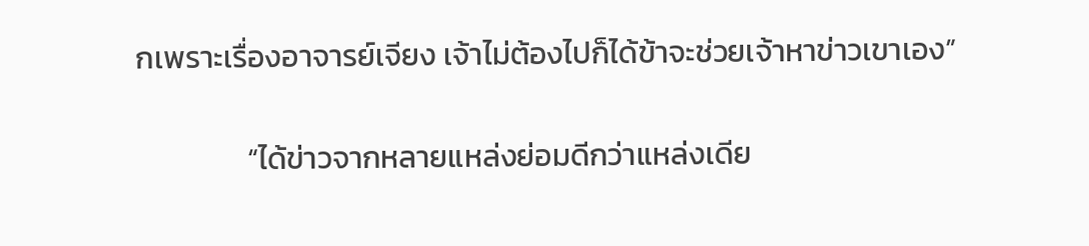กเพราะเรื่องอาจารย์เจียง เจ้าไม่ต้องไปก็ได้ข้าจะช่วยเจ้าหาข่าวเขาเอง”

                “ได้ข่าวจากหลายแหล่งย่อมดีกว่าแหล่งเดีย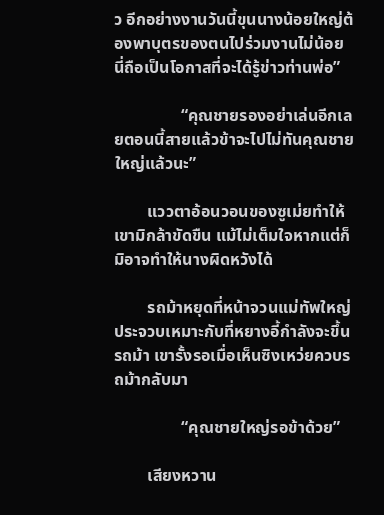ว อีกอย่างงานวันนี้ขุนนางน้อยใหญ่ต้องพาบุตรของตนไปร่วมงานไม่น้อย นี่ถือเป็นโอกาสที่จะได้รู้ข่าวท่านพ่อ”

                “คุณชายรองอย่าเล่นอีกเลยตอนนี้สายแล้วข้าจะไปไม่ทันคุณชายใหญ่แล้วนะ”

        แววตาอ้อนวอนของซูเม่ยทำให้เขามิกล้าขัดขืน แม้ไม่เต็มใจหากแต่ก็มิอาจทำให้นางผิดหวังได้

        รถม้าหยุดที่หน้าจวนแม่ทัพใหญ่ ประจวบเหมาะกับที่หยางอี้กำลังจะขึ้นรถม้า เขารั้งรอเมื่อเห็นซิงเหว่ยควบรถม้ากลับมา

                “คุณชายใหญ่รอข้าด้วย”

        เสียงหวาน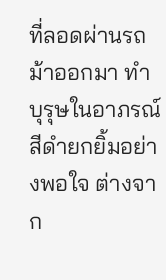ที่ลอดผ่านรถม้าออกมา ทำบุรุษในอาภรณ์สีดำยกยิ้มอย่างพอใจ ต่างจาก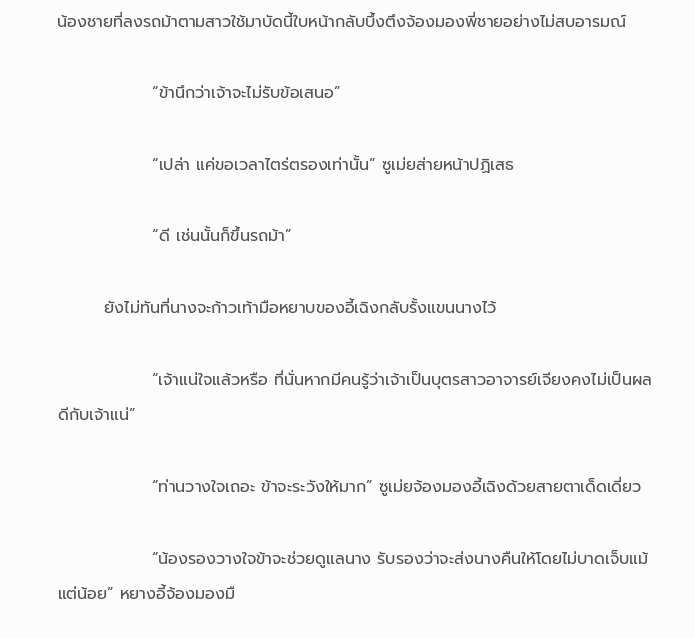น้องชายที่ลงรถม้าตามสาวใช้มาบัดนี้ใบหน้ากลับบึ้งตึงจ้องมองพี่ชายอย่างไม่สบอารมณ์

                “ข้านึกว่าเจ้าจะไม่รับข้อเสนอ”

                “เปล่า แค่ขอเวลาไตร่ตรองเท่านั้น” ซูเม่ยส่ายหน้าปฏิเสธ

                “ดี เช่นนั้นก็ขึ้นรถม้า”

        ยังไม่ทันที่นางจะก้าวเท้ามือหยาบของอี้เฉิงกลับรั้งแขนนางไว้

                “เจ้าแน่ใจแล้วหรือ ที่นั่นหากมีคนรู้ว่าเจ้าเป็นบุตรสาวอาจารย์เจียงคงไม่เป็นผลดีกับเจ้าแน่”

                “ท่านวางใจเถอะ ข้าจะระวังให้มาก” ซูเม่ยจ้องมองอี้เฉิงด้วยสายตาเด็ดเดี่ยว

                “น้องรองวางใจข้าจะช่วยดูแลนาง รับรองว่าจะส่งนางคืนให้โดยไม่บาดเจ็บแม้แต่น้อย” หยางอี้จ้องมองมื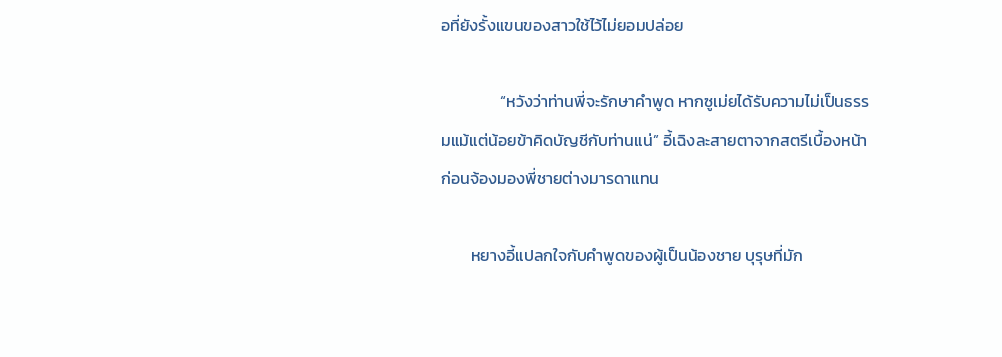อที่ยังรั้งแขนของสาวใช้ไว้ไม่ยอมปล่อย

                “หวังว่าท่านพี่จะรักษาคำพูด หากซูเม่ยได้รับความไม่เป็นธรรมแม้แต่น้อยข้าคิดบัญชีกับท่านแน่” อี้เฉิงละสายตาจากสตรีเบื้องหน้า ก่อนจ้องมองพี่ชายต่างมารดาแทน

        หยางอี้แปลกใจกับคำพูดของผู้เป็นน้องชาย บุรุษที่มัก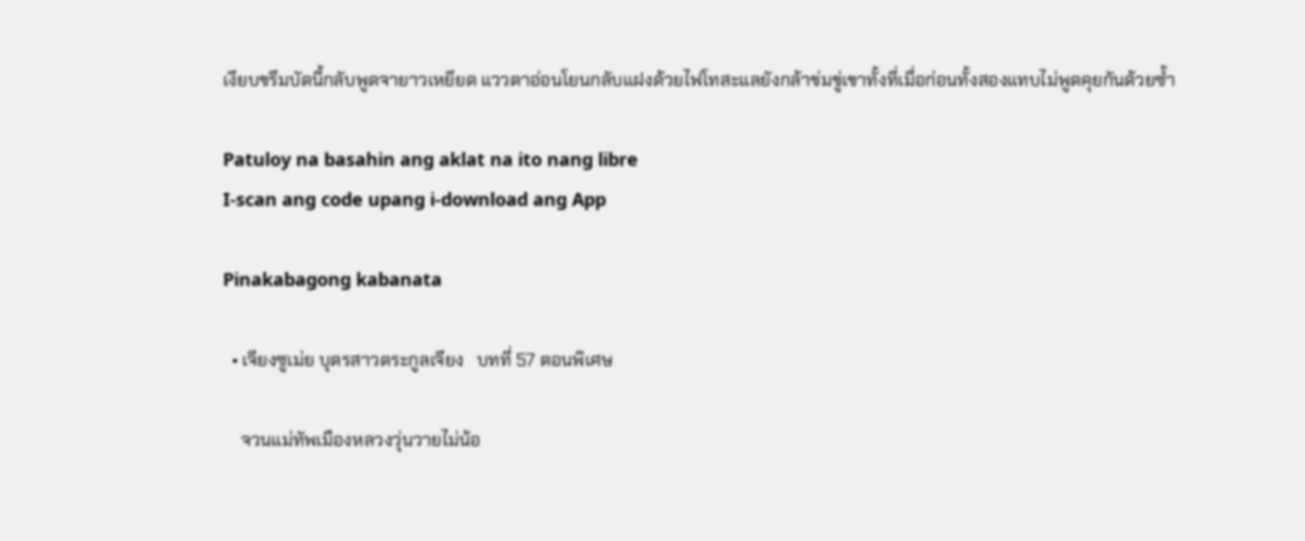เงียบขรึมบัดนี้กลับพูดจายาวเหยียด แววตาอ่อนโยนกลับแฝงด้วยไฟโทสะแลยังกล้าข่มขู่เขาทั้งที่เมื่อก่อนทั้งสองแทบไม่พูดคุยกันด้วยซ้ำ

Patuloy na basahin ang aklat na ito nang libre
I-scan ang code upang i-download ang App

Pinakabagong kabanata

  • เจียงซูเม่ย บุตรสาวตระกูลเจียง   บทที่ 57 ตอนพิเศษ

    จวนแม่ทัพเมืองหลวงวุ่นวายไม่น้อ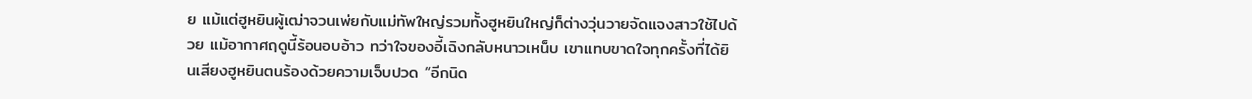ย แม้แต่ฮูหยินผู้เฒ่าจวนเพ่ยกับแม่ทัพใหญ่รวมทั้งฮูหยินใหญ่ก็ต่างวุ่นวายจัดแจงสาวใช้ไปด้วย แม้อากาศฤดูนี้ร้อนอบอ้าว ทว่าใจของอี้เฉิงกลับหนาวเหน็บ เขาแทบขาดใจทุกครั้งที่ได้ยินเสียงฮูหยินตนร้องด้วยความเจ็บปวด “อีกนิด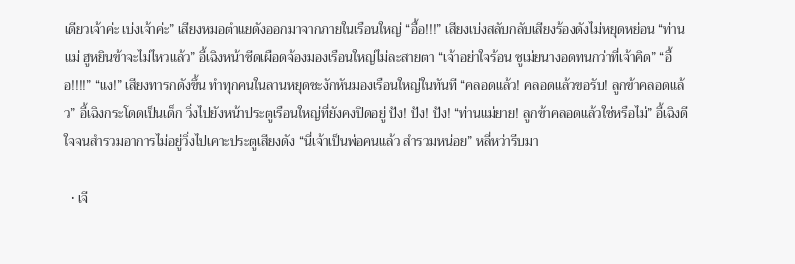เดียวเจ้าค่ะ เบ่งเจ้าค่ะ” เสียงหมอตำแยดังออกมาจากภายในเรือนใหญ่ “อื้อ!!!” เสียงเบ่งสลับกลับเสียงร้องดังไม่หยุดหย่อน “ท่านแม่ ฮูหยินข้าจะไม่ไหวแล้ว” อี้เฉิงหน้าซีดเผือดจ้องมองเรือนใหญ่ไม่ละสายตา “เจ้าอย่าใจร้อน ซูเม่ยนางอดทนกว่าที่เจ้าคิด” “อื้อ!!!!” “แง!” เสียงทารกดังขึ้น ทำทุกคนในลานหยุดชะงักหันมองเรือนใหญ่ในทันที “คลอดแล้ว! คลอดแล้วขอรับ! ลูกข้าคลอดแล้ว” อี้เฉิงกระโดดเป็นเด็ก วิ่งไปยังหน้าประตูเรือนใหญ่ที่ยังคงปิดอยู่ ปัง! ปัง! ปัง! “ท่านแม่ยาย! ลูกข้าคลอดแล้วใช่หรือไม่” อี้เฉิงดีใจจนสำรวมอาการไม่อยู่วิ่งไปเคาะประตูเสียงดัง “นี่เจ้าเป็นพ่อคนแล้ว สำรวมหน่อย” หลี่หว่ารีบมา

  • เจี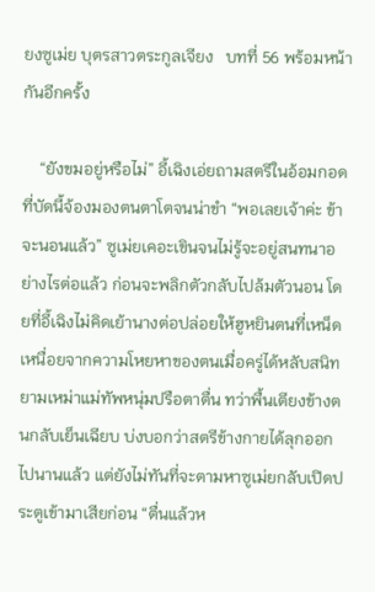ยงซูเม่ย บุตรสาวตระกูลเจียง   บทที่ 56 พร้อมหน้ากันอีกครั้ง

    “ยังขมอยู่หรือไม่” อี้เฉิงเอ่ยถามสตรีในอ้อมกอดที่บัดนี้จ้องมองตนตาโตจนน่าขำ “พอเลยเจ้าค่ะ ข้าจะนอนแล้ว” ซูเม่ยเคอะเขินจนไม่รู้จะอยู่สนทนาอย่างไรต่อแล้ว ก่อนจะพลิกตัวกลับไปล้มตัวนอน โดยที่อี้เฉิงไม่คิดเย้านางต่อปล่อยให้ฮูหยินตนที่เหน็ดเหนื่อยจากความโหยหาของตนเมื่อครู่ได้หลับสนิท ยามเหม่าแม่ทัพหนุ่มปรือตาตื่น ทว่าพื้นเตียงข้างตนกลับเย็นเฉียบ บ่งบอกว่าสตรีข้างกายได้ลุกออกไปนานแล้ว แต่ยังไม่ทันที่จะตามหาซูเม่ยกลับเปิดประตูเข้ามาเสียก่อน “ตื่นแล้วห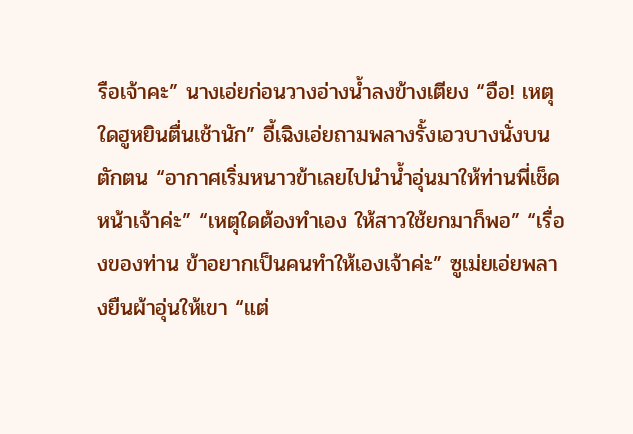รือเจ้าคะ” นางเอ่ยก่อนวางอ่างน้ำลงข้างเตียง “อือ! เหตุใดฮูหยินตื่นเช้านัก” อี้เฉิงเอ่ยถามพลางรั้งเอวบางนั่งบนตักตน “อากาศเริ่มหนาวข้าเลยไปนำน้ำอุ่นมาให้ท่านพี่เช็ดหน้าเจ้าค่ะ” “เหตุใดต้องทำเอง ให้สาวใช้ยกมาก็พอ” “เรื่องของท่าน ข้าอยากเป็นคนทำให้เองเจ้าค่ะ” ซูเม่ยเอ่ยพลางยืนผ้าอุ่นให้เขา “แต่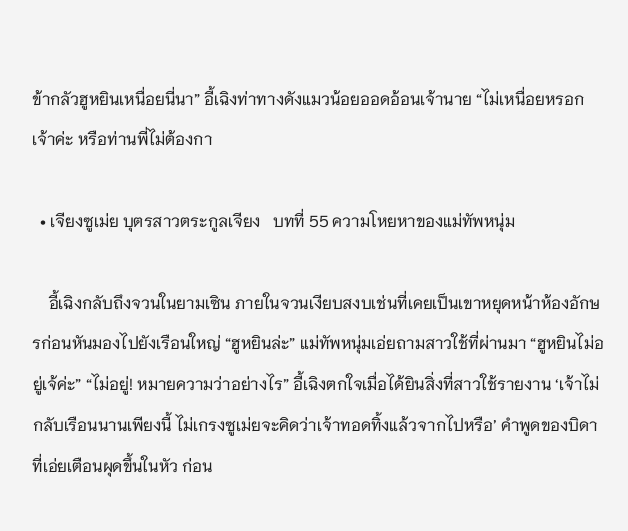ข้ากลัวฮูหยินเหนื่อยนี่นา” อี้เฉิงท่าทางดังแมวน้อยออดอ้อนเจ้านาย “ไม่เหนื่อยหรอกเจ้าค่ะ หรือท่านพี่ไม่ต้องกา

  • เจียงซูเม่ย บุตรสาวตระกูลเจียง   บทที่ 55 ความโหยหาของแม่ทัพหนุ่ม

    อี้เฉิงกลับถึงจวนในยามเซิน ภายในจวนเงียบสงบเช่นที่เคยเป็นเขาหยุดหน้าห้องอักษรก่อนหันมองไปยังเรือนใหญ่ “ฮูหยินล่ะ” แม่ทัพหนุ่มเอ่ยถามสาวใช้ที่ผ่านมา “ฮูหยินไม่อยู่เจ้ค่ะ” “ไม่อยู่! หมายความว่าอย่างไร” อี้เฉิงตกใจเมื่อได้ยินสิ่งที่สาวใช้รายงาน ‘เจ้าไม่กลับเรือนนานเพียงนี้ ไม่เกรงซูเม่ยจะคิดว่าเจ้าทอดทิ้งแล้วจากไปหรือ’ คำพูดของบิดาที่เอ่ยเตือนผุดขึ้นในหัว ก่อน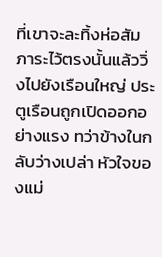ที่เขาจะละทิ้งห่อสัมภาระไว้ตรงนั้นแล้ววิ่งไปยังเรือนใหญ่ ประตูเรือนถูกเปิดออกอย่างแรง ทว่าข้างในกลับว่างเปล่า หัวใจของแม่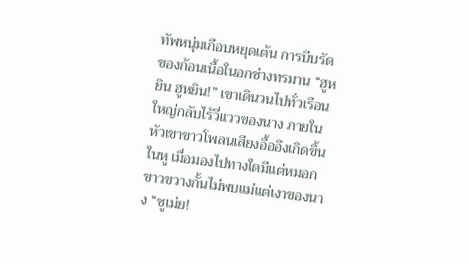ทัพหนุ่มเกือบหยุดเต้น การบีบรัดของก้อนเนื้อในอกช่างทรมาน “ฮูหยิน ฮูหยิน!” เขาเดินวนไปทั่วเรือนใหญ่กลับไร้วี่แววของนาง ภายในหัวเขาขาวโพลนเสียงอื้ออึงเกิดขึ้นในหู เมื่อมองไปทางใดมีแต่หมอกขาวขวางกั้นไม่พบแม่แต่เงาของนาง “ซูเม่ย!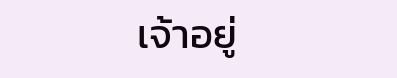เจ้าอยู่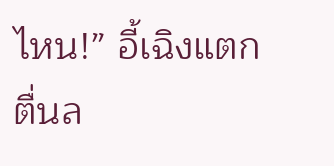ไหน!” อี้เฉิงแตกตื่นล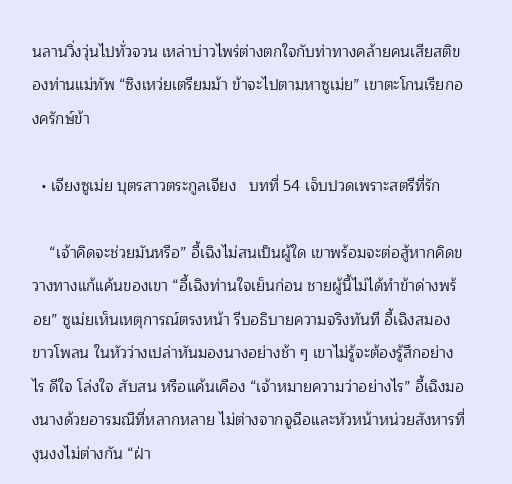นลานวิ่งวุ่นไปทั่วจวน เหล่าบ่าวไพร่ต่างตกใจกับท่าทางคล้ายคนเสียสติของท่านแม่ทัพ “ซิงเหว่ยเตรียมม้า ข้าจะไปตามหาซูเม่ย” เขาตะโกนเรียกองครักษ์ข้า

  • เจียงซูเม่ย บุตรสาวตระกูลเจียง   บทที่ 54 เจ็บปวดเพราะสตรีที่รัก

    “เจ้าคิดจะช่วยมันหรือ” อี้เฉิงไม่สนเป็นผู้ใด เขาพร้อมจะต่อสู้หากคิดขวางทางแก้แค้นของเขา “อี้เฉิงท่านใจเย็นก่อน ชายผู้นี้ไม่ได้ทำข้าด่างพร้อย” ซูเม่ยเห็นเหตุการณ์ตรงหน้า รีบอธิบายความจริงทันที อี้เฉิงสมองขาวโพลน ในหัวว่างเปล่าหันมองนางอย่างช้า ๆ เขาไม่รู้จะต้องรู้สึกอย่างไร ดีใจ โล่งใจ สับสน หรือแค้นเคือง “เจ้าหมายความว่าอย่างไร” อี้เฉิงมองนางด้วยอารมณืที่หลากหลาย ไม่ต่างจากจูฉือและหัวหน้าหน่วยสังหารที่งุนงงไม่ต่างกัน “ฝ่า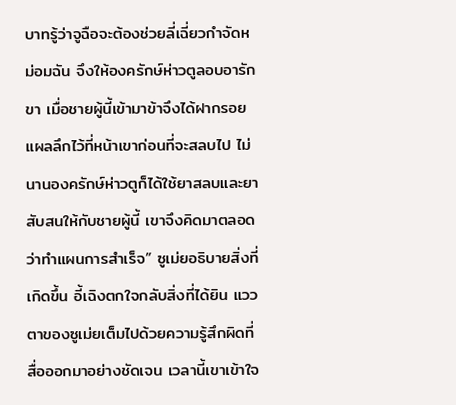บาทรู้ว่าจูฉือจะต้องช่วยลี่เฉี่ยวกำจัดหม่อมฉัน จึงให้องครักษ์ห่าวตูลอบอารักขา เมื่อชายผู้นี้เข้ามาข้าจึงได้ฝากรอยแผลลึกไว้ที่หน้าเขาก่อนที่จะสลบไป ไม่นานองครักษ์ห่าวตูก็ได้ใช้ยาสลบและยาสับสนให้กับชายผู้นี้ เขาจึงคิดมาตลอดว่าทำแผนการสำเร็จ” ซูเม่ยอธิบายสิ่งที่เกิดขึ้น อี้เฉิงตกใจกลับสิ่งที่ได้ยิน แววตาของซูเม่ยเต็มไปด้วยความรู้สึกผิดที่สื่อออกมาอย่างชัดเจน เวลานี้เขาเข้าใจ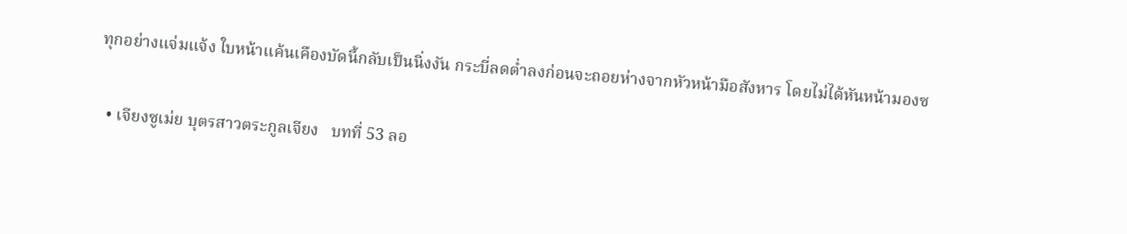ทุกอย่างแจ่มแจ้ง ใบหน้าแค้นเคืองบัดนี้กลับเป็นนิ่งงัน กระบี่ลดต่ำลงก่อนจะถอยห่างจากหัวหน้ามือสังหาร โดยไม่ได้หันหน้ามองซ

  • เจียงซูเม่ย บุตรสาวตระกูลเจียง   บทที่ 53 ลอ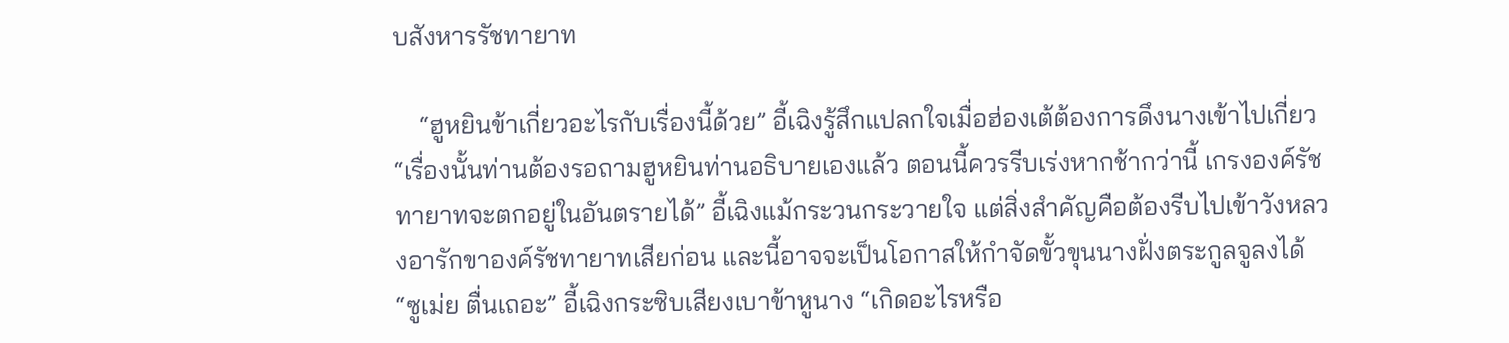บสังหารรัชทายาท

    “ฮูหยินข้าเกี่ยวอะไรกับเรื่องนี้ด้วย” อี้เฉิงรู้สึกแปลกใจเมื่อฮ่องเต้ต้องการดึงนางเข้าไปเกี่ยว “เรื่องนั้นท่านต้องรอถามฮูหยินท่านอธิบายเองแล้ว ตอนนี้ควรรีบเร่งหากช้ากว่านี้ เกรงองค์รัชทายาทจะตกอยู่ในอันตรายได้” อี้เฉิงแม้กระวนกระวายใจ แต่สิ่งสำคัญคือต้องรีบไปเข้าวังหลวงอารักขาองค์รัชทายาทเสียก่อน และนี้อาจจะเป็นโอกาสให้กำจัดขั้วขุนนางฝั่งตระกูลจูลงได้ “ซูเม่ย ตื่นเถอะ” อี้เฉิงกระซิบเสียงเบาข้าหูนาง “เกิดอะไรหรือ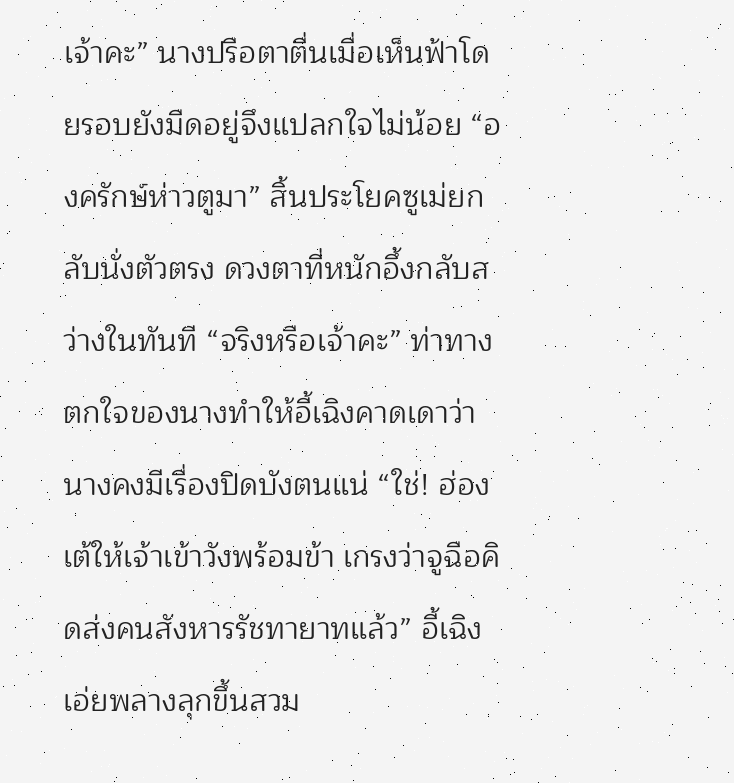เจ้าคะ” นางปรือตาตื่นเมื่อเห็นฟ้าโดยรอบยังมืดอยู่จึงแปลกใจไม่น้อย “องครักษ์ห่าวตูมา” สิ้นประโยคซูเม่ยกลับนั่งตัวตรง ดวงตาที่หนักอึ้งกลับสว่างในทันที “จริงหรือเจ้าคะ” ท่าทางตกใจของนางทำให้อี้เฉิงคาดเดาว่านางคงมีเรื่องปิดบังตนแน่ “ใช่! ฮ่องเต้ให้เจ้าเข้าวังพร้อมข้า เกรงว่าจูฉือคิดส่งคนสังหารรัชทายาทแล้ว” อี้เฉิงเอ่ยพลางลุกขึ้นสวม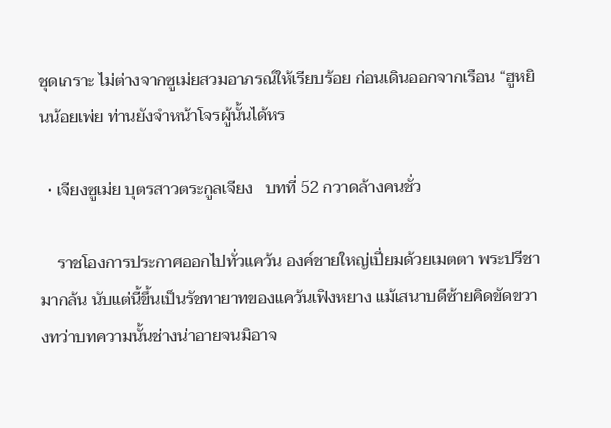ชุดเกราะ ไม่ต่างจากซูเม่ยสวมอาภรณ์ให้เรียบร้อย ก่อนเดินออกจากเรือน “ฮูหยินน้อยเพ่ย ท่านยังจำหน้าโจรผู้นั้นได้หร

  • เจียงซูเม่ย บุตรสาวตระกูลเจียง   บทที่ 52 กวาดล้างคนชั่ว

    ราชโองการประกาศออกไปทั่วแคว้น องค์ชายใหญ่เปี่ยมด้วยเมตตา พระปรีชามากล้น นับแต่นี้ขึ้นเป็นรัชทายาทของแคว้นเฟิงหยาง แม้เสนาบดีซ้ายคิดขัดขวางทว่าบทความนั้นช่างน่าอายจนมิอาจ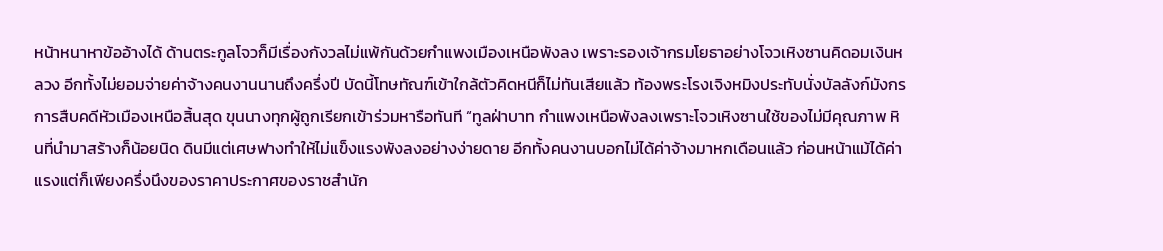หน้าหนาหาข้ออ้างได้ ด้านตระกูลโจวก็มีเรื่องกังวลไม่แพ้กันด้วยกำแพงเมืองเหนือพังลง เพราะรองเจ้ากรมโยธาอย่างโจวเหิงซานคิดอมเงินหลวง อีกทั้งไม่ยอมจ่ายค่าจ้างคนงานนานถึงครึ่งปี บัดนี้โทษทัณฑ์เข้าใกล้ตัวคิดหนีก็ไม่ทันเสียแล้ว ท้องพระโรงเจิงหมิงประทับนั่งบัลลังก์มังกร การสืบคดีหัวเมืองเหนือสิ้นสุด ขุนนางทุกผู้ถูกเรียกเข้าร่วมหารือทันที “ทูลฝ่าบาท กำแพงเหนือพังลงเพราะโจวเหิงซานใช้ของไม่มีคุณภาพ หินที่นำมาสร้างก็น้อยนิด ดินมีแต่เศษฟางทำให้ไม่แข็งแรงพังลงอย่างง่ายดาย อีกทั้งคนงานบอกไม่ได้ค่าจ้างมาหกเดือนแล้ว ก่อนหน้าแม้ได้ค่าแรงแต่ก็เพียงครึ่งนึงของราคาประกาศของราชสำนัก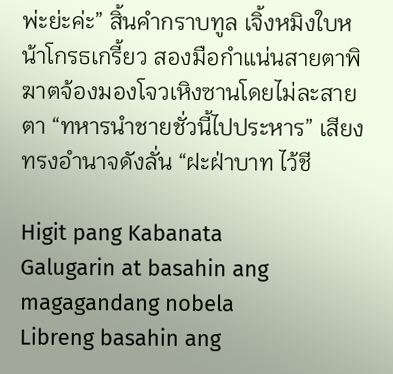พ่ะย่ะค่ะ” สิ้นคำกราบทูล เจิ้งหมิงใบหน้าโกรธเกรี้ยว สองมือกำแน่นสายตาพิฆาตจ้องมองโจวเหิงซานโดยไม่ละสายตา “ทหารนำชายชั่วนี้ไปประหาร” เสียงทรงอำนาจดังลั่น “ฝะฝ่าบาท ไว้ชี

Higit pang Kabanata
Galugarin at basahin ang magagandang nobela
Libreng basahin ang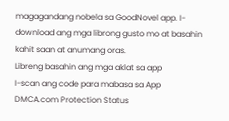magagandang nobela sa GoodNovel app. I-download ang mga librong gusto mo at basahin kahit saan at anumang oras.
Libreng basahin ang mga aklat sa app
I-scan ang code para mabasa sa App
DMCA.com Protection Status